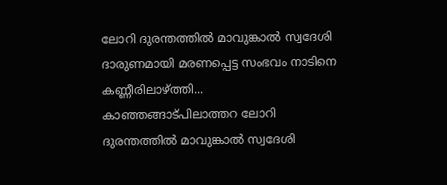ലോറി ദുരന്തത്തിൽ മാവുങ്കാൽ സ്വദേശി ദാരുണമായി മരണപ്പെട്ട സംഭവം നാടിനെ കണ്ണീരിലാഴ്ത്തി...
കാഞ്ഞങ്ങാട്പിലാത്തറ ലോറി ദുരന്തത്തിൽ മാവുങ്കാൽ സ്വദേശി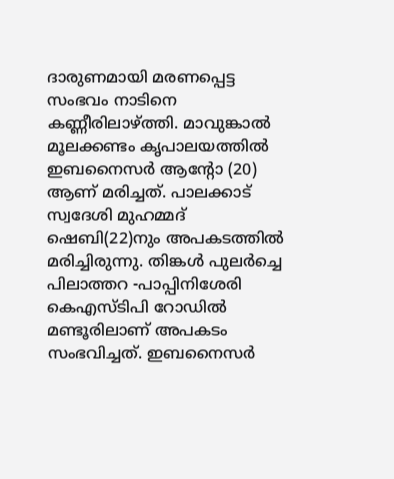ദാരുണമായി മരണപ്പെട്ട സംഭവം നാടിനെ കണ്ണീരിലാഴ്ത്തി. മാവുങ്കാൽ മൂലക്കണ്ടം കൃപാലയത്തിൽ ഇബനൈസർ ആന്റോ (20) ആണ് മരിച്ചത്. പാലക്കാട് സ്വദേശി മുഹമ്മദ് ഷെബി(22)നും അപകടത്തിൽ മരിച്ചിരുന്നു. തിങ്കൾ പുലർച്ചെ പിലാത്തറ -പാപ്പിനിശേരി കെഎസ്ടിപി റോഡിൽ മണ്ടൂരിലാണ് അപകടം സംഭവിച്ചത്. ഇബനൈസർ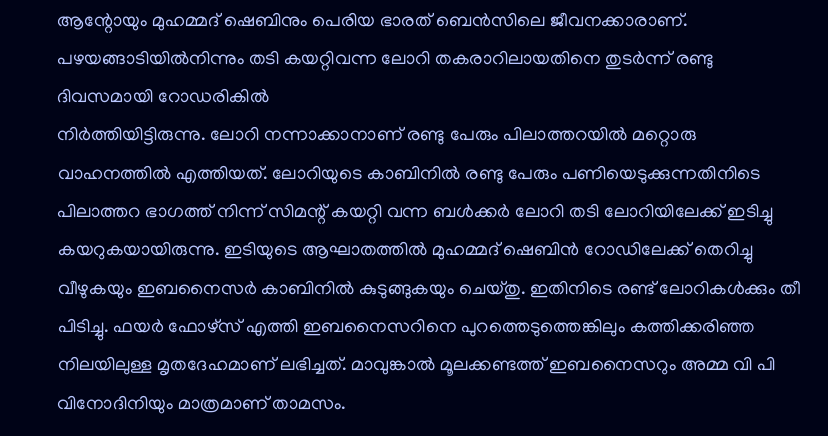ആന്റോയും മുഹമ്മദ് ഷെബിനും പെരിയ ഭാരത് ബെൻസിലെ ജീവനക്കാരാണ്. പഴയങ്ങാടിയിൽനിന്നും തടി കയറ്റിവന്ന ലോറി തകരാറിലായതിനെ തുടർന്ന് രണ്ടു ദിവസമായി റോഡരികിൽ
നിർത്തിയിട്ടിരുന്നു. ലോറി നന്നാക്കാനാണ് രണ്ടു പേരും പിലാത്തറയിൽ മറ്റൊരു വാഹനത്തിൽ എത്തിയത്. ലോറിയുടെ കാബിനിൽ രണ്ടു പേരും പണിയെടുക്കുന്നതിനിടെ പിലാത്തറ ഭാഗത്ത് നിന്ന് സിമന്റ് കയറ്റി വന്ന ബൾക്കർ ലോറി തടി ലോറിയിലേക്ക് ഇടിച്ചു കയറുകയായിരുന്നു. ഇടിയുടെ ആഘാതത്തിൽ മുഹമ്മദ് ഷെബിൻ റോഡിലേക്ക് തെറിച്ചു വീഴുകയും ഇബനൈസർ കാബിനിൽ കുടുങ്ങുകയും ചെയ്തു. ഇതിനിടെ രണ്ട് ലോറികൾക്കും തീ പിടിച്ചു. ഫയർ ഫോഴ്സ് എത്തി ഇബനൈസറിനെ പുറത്തെടുത്തെങ്കിലും കത്തിക്കരിഞ്ഞ നിലയിലുള്ള മൃതദേഹമാണ് ലഭിച്ചത്. മാവുങ്കാൽ മൂലക്കണ്ടത്ത് ഇബനൈസറും അമ്മ വി പി വിനോദിനിയും മാത്രമാണ് താമസം.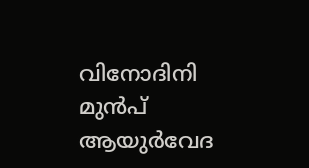വിനോദിനി മുൻപ് ആയുർവേദ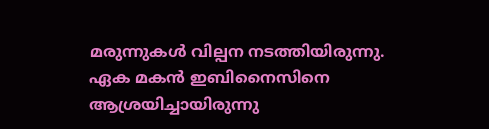മരുന്നുകൾ വില്പന നടത്തിയിരുന്നു. ഏക മകൻ ഇബിനൈസിനെ ആശ്രയിച്ചായിരുന്നു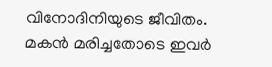വിനോദിനിയുടെ ജീവിതം. മകൻ മരിച്ചതോടെ ഇവർ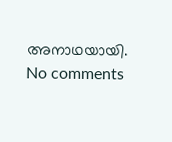അനാഥയായി.
No comments